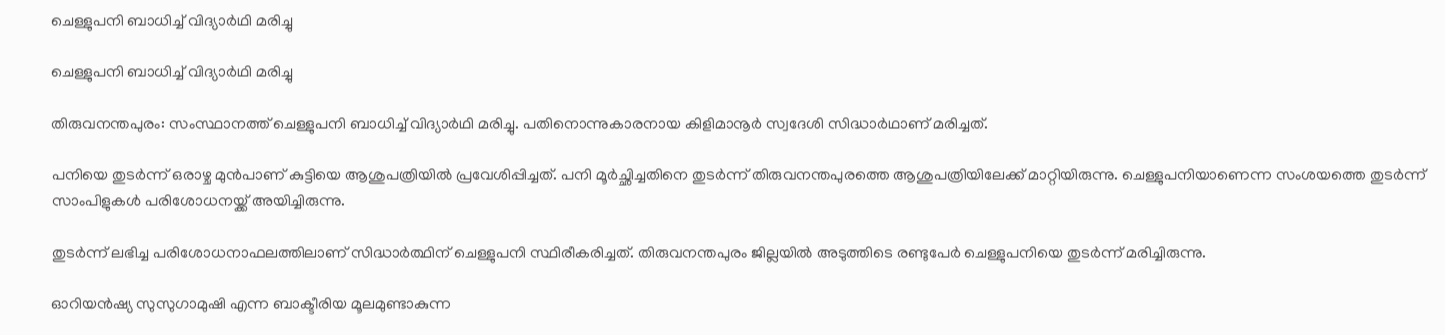ചെള്ളുപനി ബാധിച്ച് വിദ്യാര്‍ഥി മരിച്ചു

ചെള്ളുപനി ബാധിച്ച് വിദ്യാര്‍ഥി മരിച്ചു

തിരുവനന്തപുരം: സംസ്ഥാനത്ത് ചെള്ളുപനി ബാധിച്ച്‌ വിദ്യാര്‍ഥി മരിച്ചു. പതിനൊന്നുകാരനായ കിളിമാനൂര്‍ സ്വദേശി സിദ്ധാര്‍ഥാണ് മരിച്ചത്.

പനിയെ തുടര്‍ന്ന് ഒരാഴ്ച മുന്‍പാണ് കുട്ടിയെ ആശുപത്രിയില്‍ പ്രവേശിപ്പിച്ചത്. പനി മൂര്‍ച്ഛിച്ചതിനെ തുടര്‍ന്ന് തിരുവനന്തപുരത്തെ ആശുപത്രിയിലേക്ക് മാറ്റിയിരുന്നു. ചെള്ളുപനിയാണെന്ന സംശയത്തെ തുടര്‍ന്ന് സാംപിളുകള്‍ പരിശോധനയ്ക്ക് അയിച്ചിരുന്നു.

തുടര്‍ന്ന് ലഭിച്ച പരിശോധനാഫലത്തിലാണ് സിദ്ധാർത്ഥിന് ചെള്ളുപനി സ്ഥിരീകരിച്ചത്. തിരുവനന്തപുരം ജില്ലയില്‍ അടുത്തിടെ രണ്ടുപേര്‍ ചെള്ളുപനിയെ തുടര്‍ന്ന് മരിച്ചിരുന്നു.

ഓറിയന്‍ഷ്യ സുസുഗാമുഷി എന്ന ബാക്ടീരിയ മൂലമുണ്ടാകുന്ന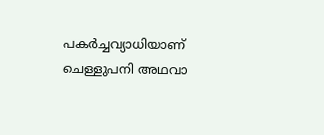പകര്‍ച്ചവ്യാധിയാണ് ചെള്ളുപനി അഥവാ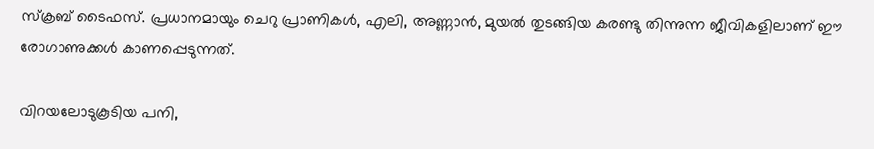സ്‌ക്രബ് ടൈഫസ്. പ്രധാനമായും ചെറു പ്രാണികൾ, എലി, അണ്ണാന്‍, മുയല്‍ തുടങ്ങിയ കരണ്ടു തിന്നുന്ന ജീവികളിലാണ് ഈ രോഗാണുക്കള്‍ കാണപ്പെടുന്നത്.

വിറയലോടുകൂടിയ പനി,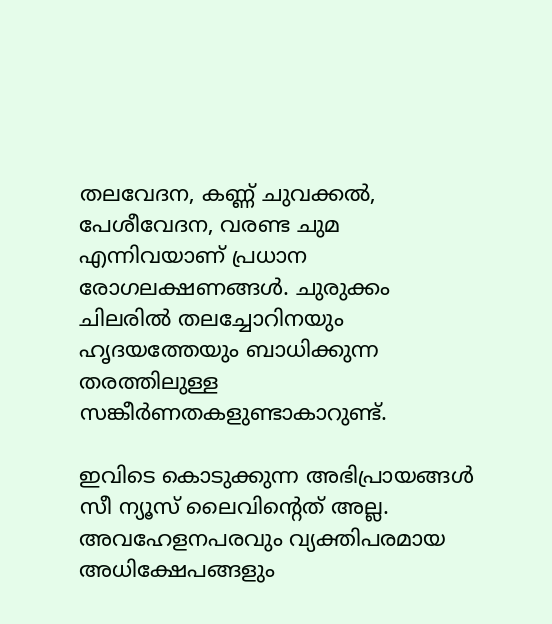തലവേദന, കണ്ണ് ചുവക്കല്‍, പേശീവേദന, വരണ്ട ചുമ എന്നിവയാണ് പ്രധാന രോഗലക്ഷണങ്ങള്‍. ചുരുക്കം ചിലരില്‍ തലച്ചോറിനയും ഹൃദയത്തേയും ബാധിക്കുന്ന തരത്തിലുള്ള സങ്കീര്‍ണതകളുണ്ടാകാറുണ്ട്.

ഇവിടെ കൊടുക്കുന്ന അഭിപ്രായങ്ങള്‍ സീ ന്യൂസ് ലൈവിന്റെത് അല്ല. അവഹേളനപരവും വ്യക്തിപരമായ അധിക്ഷേപങ്ങളും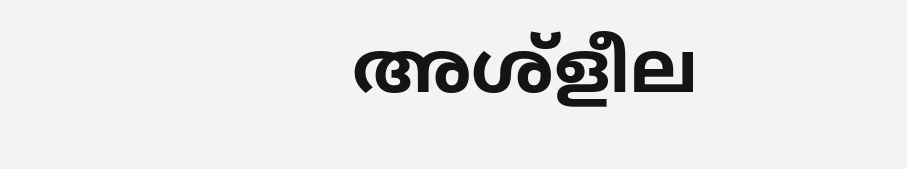അശ്‌ളീല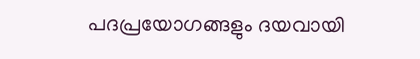പദപ്രയോഗങ്ങളും ദയവായി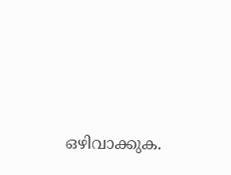ഒഴിവാക്കുക.